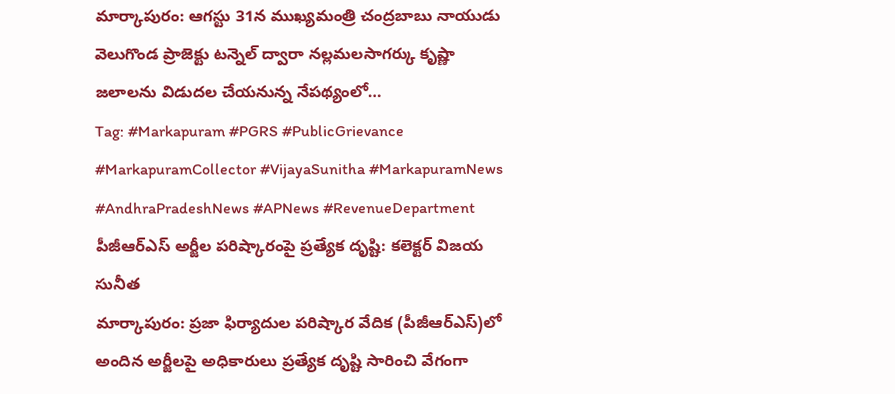మార్కాపురం: ఆగస్టు 31న ముఖ్యమంత్రి చంద్రబాబు నాయుడు వెలుగొండ ప్రాజెక్టు టన్నెల్ ద్వారా నల్లమలసాగర్కు కృష్ణా జలాలను విడుదల చేయనున్న నేపథ్యంలో…
Tag: #Markapuram #PGRS #PublicGrievance #MarkapuramCollector #VijayaSunitha #MarkapuramNews #AndhraPradeshNews #APNews #RevenueDepartment
పీజీఆర్ఎస్ అర్జీల పరిష్కారంపై ప్రత్యేక దృష్టి: కలెక్టర్ విజయ సునీత
మార్కాపురం: ప్రజా ఫిర్యాదుల పరిష్కార వేదిక (పీజీఆర్ఎస్)లో అందిన అర్జీలపై అధికారులు ప్రత్యేక దృష్టి సారించి వేగంగా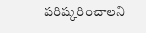పరిష్కరించాలని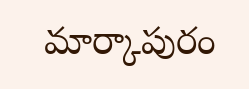మార్కాపురం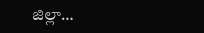జిల్లా…